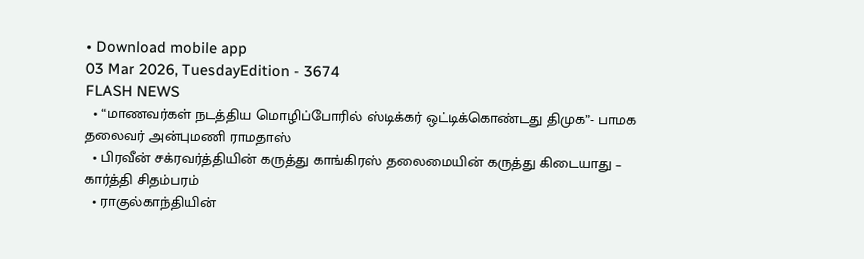• Download mobile app
03 Mar 2026, TuesdayEdition - 3674
FLASH NEWS
  • “மாணவர்கள் நடத்திய மொழிப்போரில் ஸ்டிக்கர் ஒட்டிக்கொண்டது திமுக”- பாமக தலைவர் அன்புமணி ராமதாஸ்
  • பிரவீன் சக்ரவர்த்தியின் கருத்து காங்கிரஸ் தலைமையின் கருத்து கிடையாது – கார்த்தி சிதம்பரம்
  • ராகுல்காந்தியின்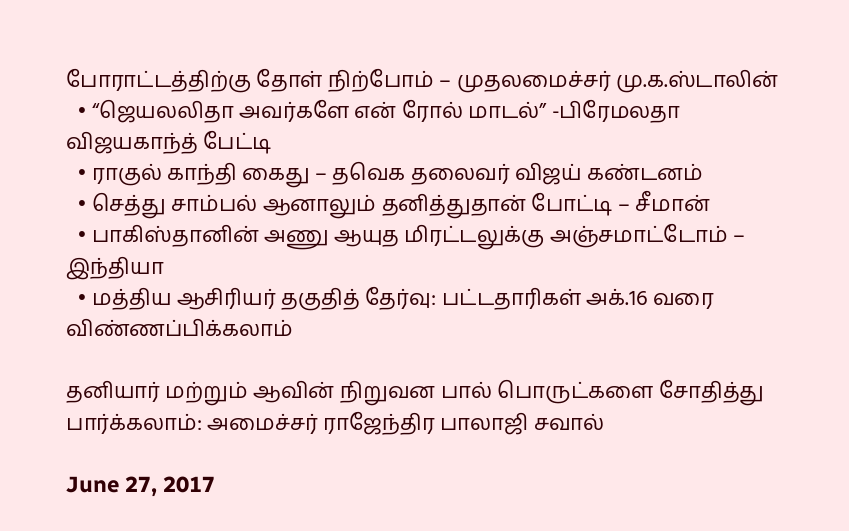போராட்டத்திற்கு தோள் நிற்போம் – முதலமைச்சர் மு.க.ஸ்டாலின்
  • “ஜெயலலிதா அவர்களே என் ரோல் மாடல்” -பிரேமலதா விஜயகாந்த் பேட்டி
  • ராகுல் காந்தி கைது – தவெக தலைவர் விஜய் கண்டனம்
  • செத்து சாம்பல் ஆனாலும் தனித்துதான் போட்டி – சீமான்
  • பாகிஸ்தானின் அணு ஆயுத மிரட்டலுக்கு அஞ்சமாட்டோம் – இந்தியா
  • மத்திய ஆசிரியர் தகுதித் தேர்வு: பட்டதாரிகள் அக்.16 வரை விண்ணப்பிக்கலாம்

தனியார் மற்றும் ஆவின் நிறுவன பால் பொருட்களை சோதித்து பார்க்கலாம்: அமைச்சர் ராஜேந்திர பாலாஜி சவால்

June 27, 2017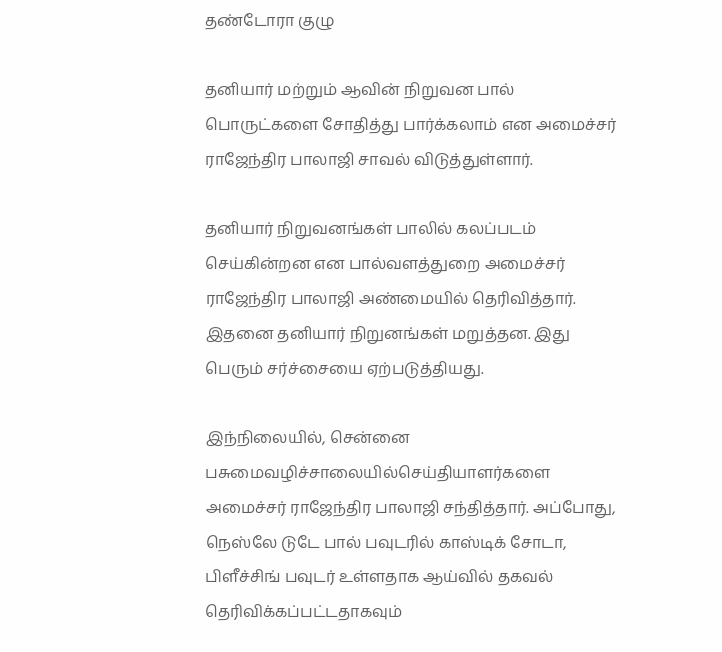தண்டோரா குழு

தனியார் மற்றும் ஆவின் நிறுவன பால் பொருட்களை சோதித்து பார்க்கலாம் என அமைச்சர் ராஜேந்திர பாலாஜி சாவல் விடுத்துள்ளார்.

தனியார் நிறுவனங்கள் பாலில் கலப்படம் செய்கின்றன என பால்வளத்துறை அமைச்சர் ராஜேந்திர பாலாஜி அண்மையில் தெரிவித்தார். இதனை தனியார் நிறுனங்கள் மறுத்தன. இது பெரும் சர்ச்சையை ஏற்படுத்தியது.

இந்நிலையில், சென்னை பசுமைவழிச்சாலையில்செய்தியாளர்களை அமைச்சர் ராஜேந்திர பாலாஜி சந்தித்தார். அப்போது, நெஸ்லே டுடே பால் பவுடரில் காஸ்டிக் சோடா, பிளீச்சிங் பவுடர் உள்ளதாக ஆய்வில் தகவல் தெரிவிக்கப்பட்டதாகவும்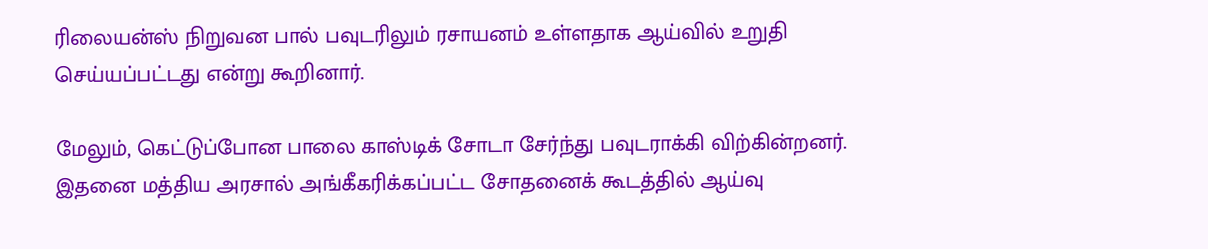ரிலையன்ஸ் நிறுவன பால் பவுடரிலும் ரசாயனம் உள்ளதாக ஆய்வில் உறுதி செய்யப்பட்டது என்று கூறினார்.

மேலும், கெட்டுப்போன பாலை காஸ்டிக் சோடா சேர்ந்து பவுடராக்கி விற்கின்றனர். இதனை மத்திய அரசால் அங்கீகரிக்கப்பட்ட சோதனைக் கூடத்தில் ஆய்வு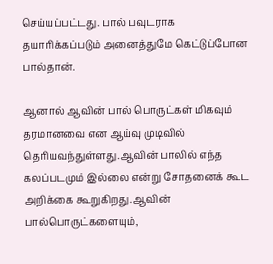செய்யப்பட்டது. பால் பவுடராக தயாரிக்கப்படும் அனைத்துமே கெட்டுப்போன பால்தான்.

ஆனால் ஆவின் பால் பொருட்கள் மிகவும் தரமானவை என ஆய்வு முடிவில் தெரியவந்துள்ளது.ஆவின் பாலில் எந்த கலப்படமும் இல்லை என்று சோதனைக் கூட அறிக்கை கூறுகிறது.ஆவின் பால்பொருட்களையும்,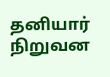தனியார் நிறுவன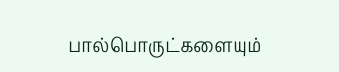பால்பொருட்களையும்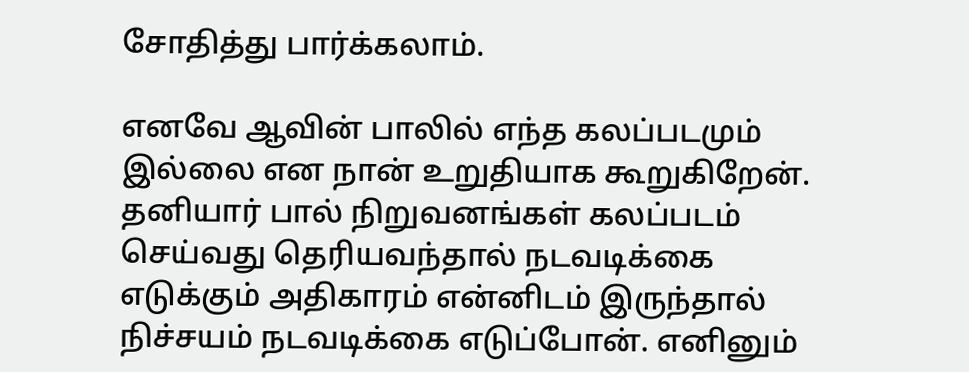சோதித்து பார்க்கலாம்.

எனவே ஆவின் பாலில் எந்த கலப்படமும் இல்லை என நான் உறுதியாக கூறுகிறேன். தனியார் பால் நிறுவனங்கள் கலப்படம் செய்வது தெரியவந்தால் நடவடிக்கை எடுக்கும் அதிகாரம் என்னிடம் இருந்தால் நிச்சயம் நடவடிக்கை எடுப்போன். எனினும்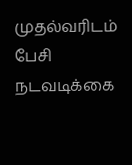முதல்வரிடம் பேசி நடவடிக்கை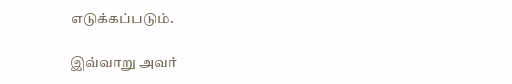எடுக்கப்படும்.

இவ்வாறு அவர்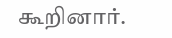கூறினார்.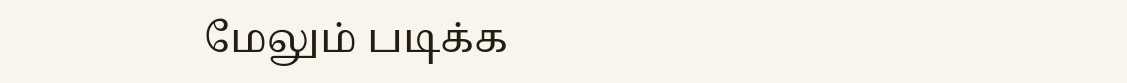மேலும் படிக்க